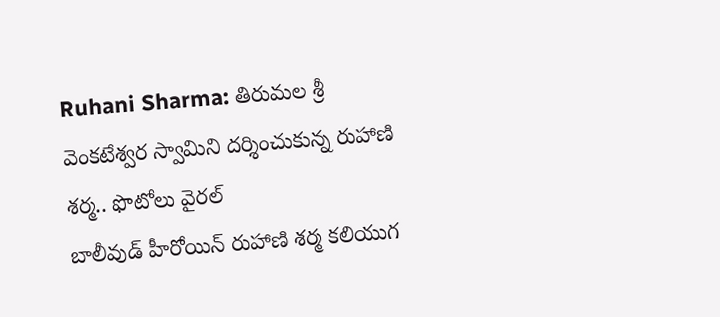Ruhani Sharma: తిరుమల శ్రీ వెంకటేశ్వర స్వామిని దర్శించుకున్న రుహాణి శర్మ.. ఫొటోలు వైరల్
బాలీవుడ్ హీరోయిన్ రుహాణి శర్మ కలియుగ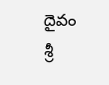దైవం శ్రీ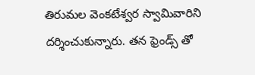తిరుమల వెంకటేశ్వర స్వామివారిని దర్శించుకున్నారు. తన ఫ్రెండ్స్ తో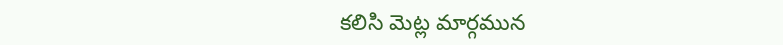కలిసి మెట్ల మార్గమున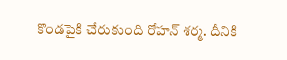కొండపైకి చేరుకుంది రోహన్ శర్మ. దీనికి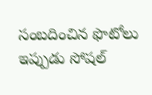సంబదించిన ఫొటోలు ఇప్పుడు సోషల్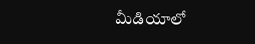మీడియాలో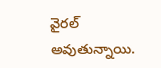వైరల్ అవుతున్నాయి.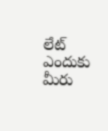లేట్ ఎందుకు మీరు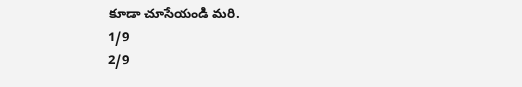కూడా చూసేయండి మరి.
1/9
2/9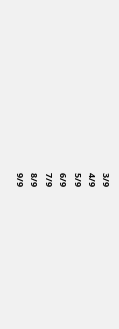3/9
4/9
5/9
6/9
7/9
8/9
9/9